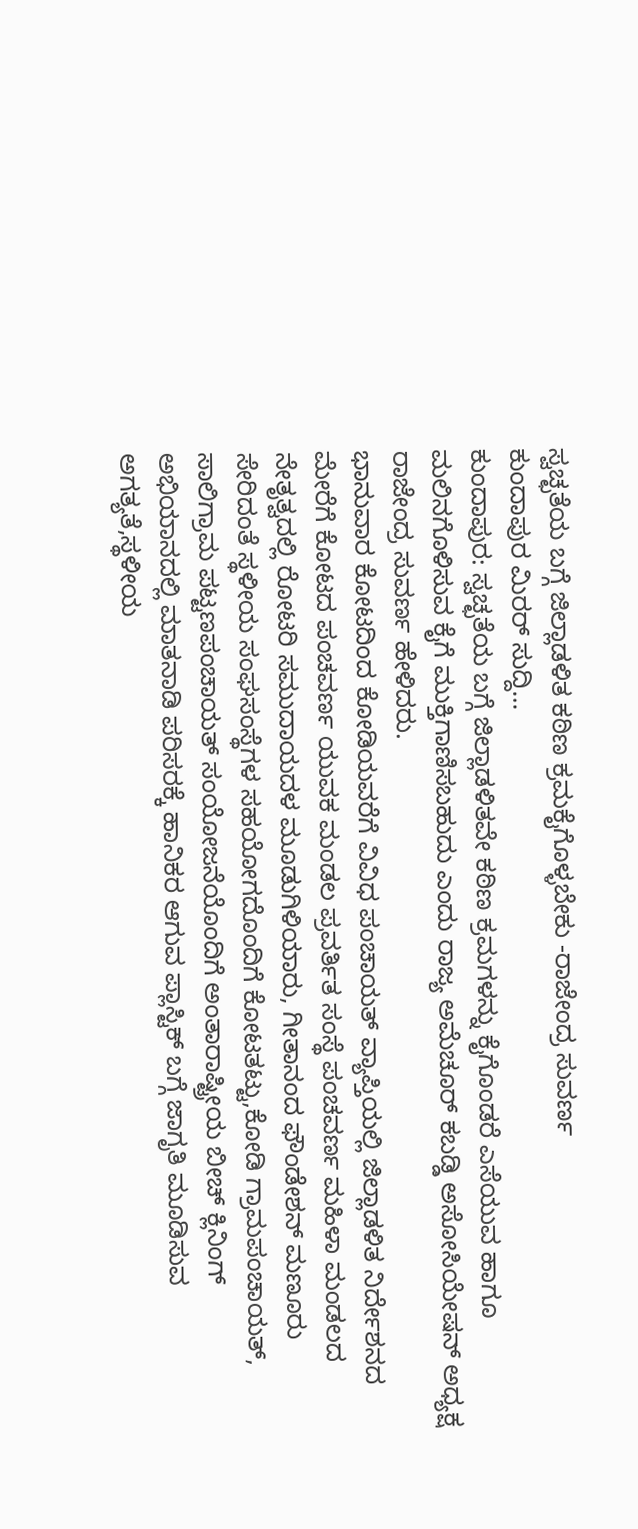ಸ್ವಚ್ಛತೆಯ ಬಗ್ಗೆ ಜಿಲ್ಲಾಡಳಿತ ಕಠಿಣ ಕ್ರಮಕೈಗೊಳ್ಳಬೇಕು -ರಾಜೇಂದ್ರ ಸುವರ್ಣ
ಕುಂದಾಪುರ ಮಿರರ್ ಸುದ್ದಿ…
ಕುಂದಾಪುರ: ಸ್ವಚ್ಛತೆಯ ಬಗ್ಗೆ ಜಿಲ್ಲಾಡಳಿತವೇ ಕಠಿಣ ಕ್ರಮಗಳನ್ನು ಕೈಗೊಂಡರೆ ಎಸೆಯುವ ಹಾಗೂ ಮಲಿನಗೊಳಿಸುವ ಕೈಗೆ ಮುಕ್ತಿಗಾಣಿಸಬಹುದು ಎಂದು ರಾಜ್ಯ ಅಮೆಚೂರ್ ಕಬಡ್ಡಿ ಅಸೋಸಿಯೇಷನ್ ಅಧ್ಯಕ್ಷ ರಾಜೇಂದ್ರ ಸುವರ್ಣ ಹೇಳಿದರು.
ಭಾನುವಾರ ಕೋಟದಿಂದ ಕೋಡಿಯವರೆಗೆ ವಿವಿಧ ಪಂಚಾಯತ್ ವ್ಯಾಪ್ತಿಯಲ್ಲಿ ಜಿಲ್ಲಾಡಳಿತ ನಿರ್ದೇಶನದ ಮೇರೆಗೆ ಕೋಟದ ಪಂಚವರ್ಣ ಯುವಕ ಮಂಡಲ ಪ್ರವರ್ತಿತ ಸಂಸ್ಥೆ ಪಂಚವರ್ಣ ಮಹಿಳಾ ಮಂಡಲದ ನೇತೃತ್ವದಲ್ಲಿ ರೋಟರಿ ಸಮುದಾಯದಳ ಮೂಡುಗಿಳಿಯಾರು, ಗೀತಾನಂದ ಫೌಂಡೇಶನ್ ಮಣೂರು ಸೇರಿದಂತೆ ಸ್ಥಳೀಯ ಸಂಘಸಂಸ್ಥೆಗಳ ಸಹಯೋಗದೊಂದಿಗೆ ಕೋಟತಟ್ಟು,ಕೋಡಿ ಗ್ರಾಮಪಂಚಾಯತ್, ಸಾಲಿಗ್ರಾಮ ಪಟ್ಟಣಪಂಚಾಯತ್ ಸಂಯೋಜನೆಯೊಂದಿಗೆ ಅಂತಾರಾಷ್ಟ್ರೀಯ ಬೀಚ್ ಕ್ಲಿನಿಂಗ್ ಅಭಿಯಾನದಲ್ಲಿ ಮಾತನಾಡಿ ಪರಿಸರಕ್ಕೆ ಹಾನಿಕರ ಆಗುವ ಪ್ಲಾಸ್ಟಿಕ್ ಬಗ್ಗೆ ಜಾಗೃತಿ ಮೂಡಿಸುವ ಅಗತ್ಯತೆ,ಸ್ಥಳೀಯ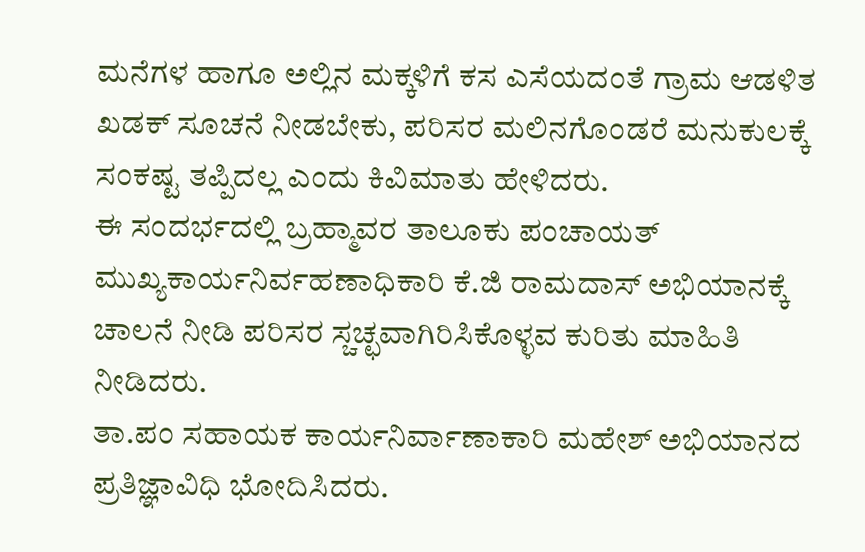ಮನೆಗಳ ಹಾಗೂ ಅಲ್ಲಿನ ಮಕ್ಕಳಿಗೆ ಕಸ ಎಸೆಯದಂತೆ ಗ್ರಾಮ ಆಡಳಿತ ಖಡಕ್ ಸೂಚನೆ ನೀಡಬೇಕು, ಪರಿಸರ ಮಲಿನಗೊಂಡರೆ ಮನುಕುಲಕ್ಕೆ ಸಂಕಷ್ಟ ತಪ್ಪಿದಲ್ಲ ಎಂದು ಕಿವಿಮಾತು ಹೇಳಿದರು.
ಈ ಸಂದರ್ಭದಲ್ಲಿ ಬ್ರಹ್ಮಾವರ ತಾಲೂಕು ಪಂಚಾಯತ್ ಮುಖ್ಯಕಾರ್ಯನಿರ್ವಹಣಾಧಿಕಾರಿ ಕೆ.ಜಿ ರಾಮದಾಸ್ ಅಭಿಯಾನಕ್ಕೆ ಚಾಲನೆ ನೀಡಿ ಪರಿಸರ ಸ್ಚಚ್ಛವಾಗಿರಿಸಿಕೊಳ್ಳವ ಕುರಿತು ಮಾಹಿತಿ ನೀಡಿದರು.
ತಾ.ಪಂ ಸಹಾಯಕ ಕಾರ್ಯನಿರ್ವಾಣಾಕಾರಿ ಮಹೇಶ್ ಅಭಿಯಾನದ ಪ್ರತಿಜ್ಞಾವಿಧಿ ಭೋದಿಸಿದರು.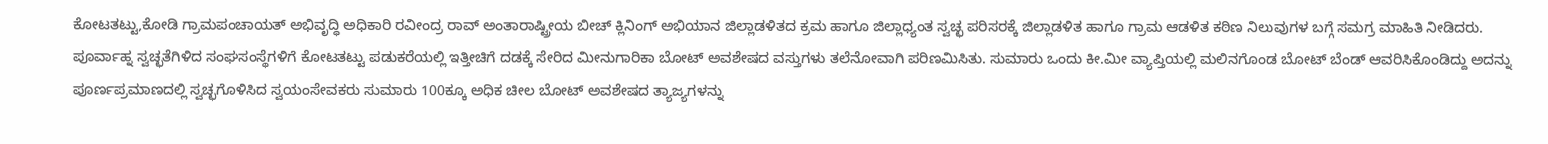ಕೋಟತಟ್ಟು,ಕೋಡಿ ಗ್ರಾಮಪಂಚಾಯತ್ ಅಭಿವೃದ್ಧಿ ಅಧಿಕಾರಿ ರವೀಂದ್ರ ರಾವ್ ಅಂತಾರಾಷ್ಟ್ರೀಯ ಬೀಚ್ ಕ್ಲಿನಿಂಗ್ ಅಭಿಯಾನ ಜಿಲ್ಲಾಡಳಿತದ ಕ್ರಮ ಹಾಗೂ ಜಿಲ್ಲಾಧ್ಯಂತ ಸ್ವಚ್ಛ ಪರಿಸರಕ್ಕೆ ಜಿಲ್ಲಾಡಳಿತ ಹಾಗೂ ಗ್ರಾಮ ಆಡಳಿತ ಕಠಿಣ ನಿಲುವುಗಳ ಬಗ್ಗೆ ಸಮಗ್ರ ಮಾಹಿತಿ ನೀಡಿದರು.
ಪೂರ್ವಾಹ್ನ ಸ್ವಚ್ಛತೆಗಿಳಿದ ಸಂಘಸಂಸ್ಥೆಗಳಿಗೆ ಕೋಟತಟ್ಟು ಪಡುಕರೆಯಲ್ಲಿ ಇತ್ತೀಚಿಗೆ ದಡಕ್ಕೆ ಸೇರಿದ ಮೀನುಗಾರಿಕಾ ಬೋಟ್ ಅವಶೇಷದ ವಸ್ತುಗಳು ತಲೆನೋವಾಗಿ ಪರಿಣಮಿಸಿತು. ಸುಮಾರು ಒಂದು ಕೀ.ಮೀ ವ್ಯಾಪ್ತಿಯಲ್ಲಿ ಮಲಿನಗೊಂಡ ಬೋಟ್ ಬೆಂಡ್ ಆವರಿಸಿಕೊಂಡಿದ್ದು ಅದನ್ನು ಪೂರ್ಣಪ್ರಮಾಣದಲ್ಲಿ ಸ್ವಚ್ಛಗೊಳಿಸಿದ ಸ್ವಯಂಸೇವಕರು ಸುಮಾರು 100ಕ್ಕೂ ಅಧಿಕ ಚೀಲ ಬೋಟ್ ಅವಶೇಷದ ತ್ಯಾಜ್ಯಗಳನ್ನು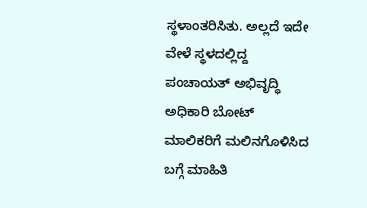ಸ್ಥಳಾಂತರಿಸಿತು. ಅಲ್ಲದೆ ಇದೇ ವೇಳೆ ಸ್ಥಳದಲ್ಲಿದ್ದ ಪಂಚಾಯತ್ ಅಭಿವೃದ್ಧಿ ಅಧಿಕಾರಿ ಬೋಟ್ ಮಾಲಿಕರಿಗೆ ಮಲಿನಗೊಳಿಸಿದ ಬಗ್ಗೆ ಮಾಹಿತಿ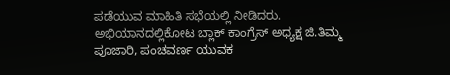ಪಡೆಯುವ ಮಾಹಿತಿ ಸಭೆಯಲ್ಲಿ ನೀಡಿದರು.
ಅಭಿಯಾನದಲ್ಲಿಕೋಟ ಬ್ಲಾಕ್ ಕಾಂಗ್ರೆಸ್ ಅಧ್ಯಕ್ಷ ಜಿ.ತಿಮ್ಮ ಪೂಜಾರಿ, ಪಂಚವರ್ಣ ಯುವಕ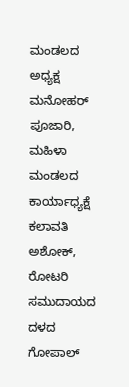ಮಂಡಲದ ಅಧ್ಯಕ್ಷ ಮನೋಹರ್ ಪೂಜಾರಿ, ಮಹಿಳಾ ಮಂಡಲದ ಕಾರ್ಯಾಧ್ಯಕ್ಷೆ ಕಲಾವತಿ ಅಶೋಕ್, ರೋಟರಿ ಸಮುದಾಯದ ದಳದ ಗೋಪಾಲ್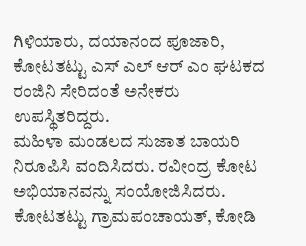ಗಿಳಿಯಾರು, ದಯಾನಂದ ಪೂಜಾರಿ, ಕೋಟತಟ್ಟು ಎಸ್ ಎಲ್ ಆರ್ ಎಂ ಘಟಕದ ರಂಜಿನಿ ಸೇರಿದಂತೆ ಅನೇಕರು ಉಪಸ್ಥಿತರಿದ್ದರು.
ಮಹಿಳಾ ಮಂಡಲದ ಸುಜಾತ ಬಾಯರಿ ನಿರೂಪಿಸಿ ವಂದಿಸಿದರು. ರವೀಂದ್ರ ಕೋಟ ಅಭಿಯಾನವನ್ನು ಸಂಯೋಜಿಸಿದರು. ಕೋಟತಟ್ಟು ಗ್ರಾಮಪಂಚಾಯತ್, ಕೋಡಿ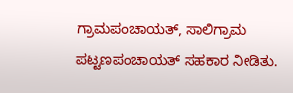ಗ್ರಾಮಪಂಚಾಯತ್, ಸಾಲಿಗ್ರಾಮ ಪಟ್ಟಣಪಂಚಾಯತ್ ಸಹಕಾರ ನೀಡಿತು.